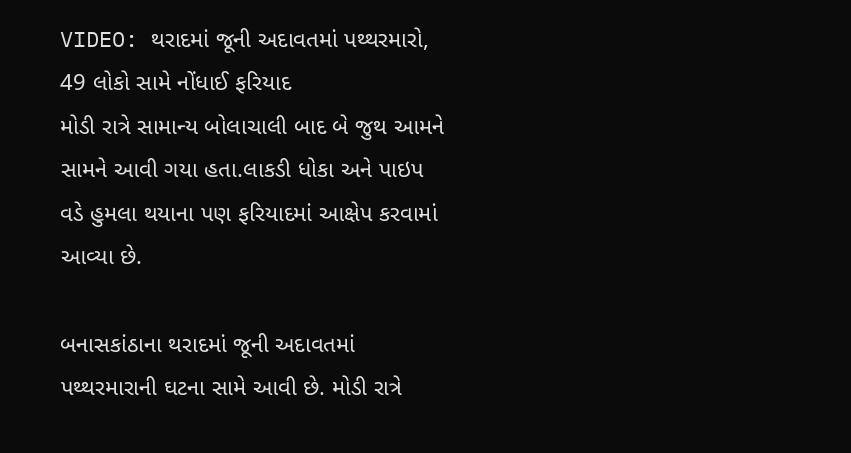VIDEO: થરાદમાં જૂની અદાવતમાં પથ્થરમારો, 49 લોકો સામે નોંધાઈ ફરિયાદ
મોડી રાત્રે સામાન્ય બોલાચાલી બાદ બે જુથ આમને સામને આવી ગયા હતા.લાકડી ધોકા અને પાઇપ વડે હુમલા થયાના પણ ફરિયાદમાં આક્ષેપ કરવામાં આવ્યા છે.

બનાસકાંઠાના થરાદમાં જૂની અદાવતમાં પથ્થરમારાની ઘટના સામે આવી છે. મોડી રાત્રે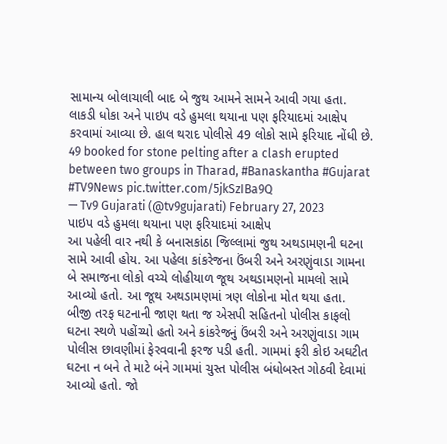સામાન્ય બોલાચાલી બાદ બે જુથ આમને સામને આવી ગયા હતા. લાકડી ધોકા અને પાઇપ વડે હુમલા થયાના પણ ફરિયાદમાં આક્ષેપ કરવામાં આવ્યા છે. હાલ થરાદ પોલીસે 49 લોકો સામે ફરિયાદ નોંધી છે.
49 booked for stone pelting after a clash erupted between two groups in Tharad, #Banaskantha #Gujarat #TV9News pic.twitter.com/5jkSzIBa9Q
— Tv9 Gujarati (@tv9gujarati) February 27, 2023
પાઇપ વડે હુમલા થયાના પણ ફરિયાદમાં આક્ષેપ
આ પહેલી વાર નથી કે બનાસકાંઠા જિલ્લામાં જુથ અથડામણની ઘટના સામે આવી હોય. આ પહેલા કાંકરેજના ઉંબરી અને અરણુંવાડા ગામના બે સમાજના લોકો વચ્ચે લોહીયાળ જૂથ અથડામણનો મામલો સામે આવ્યો હતો. આ જૂથ અથડામણમાં ત્રણ લોકોના મોત થયા હતા.
બીજી તરફ ઘટનાની જાણ થતા જ એસપી સહિતનો પોલીસ કાફલો ઘટના સ્થળે પહોંચ્યો હતો અને કાંકરેજનું ઉંબરી અને અરણુંવાડા ગામ પોલીસ છાવણીમાં ફેરવવાની ફરજ પડી હતી. ગામમાં ફરી કોઇ અઘટીત ઘટના ન બને તે માટે બંને ગામમાં ચુસ્ત પોલીસ બંધોબસ્ત ગોઠવી દેવામાં આવ્યો હતો. જો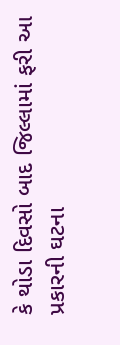કે થોડા દિવસો બાદ જિલ્લામાં ફરી આ પ્રકારની ઘટના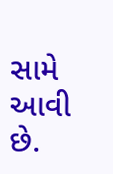સામે આવી છે.